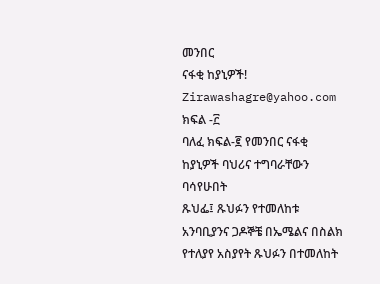መንበር
ናፋቂ ከያኒዎች!
Zirawashagre@yahoo.com
ክፍል -፫
ባለፈ ክፍል-፪ የመንበር ናፋቂ ከያኒዎች ባህሪና ተግባራቸውን ባሳየሁበት
ጹህፌ፤ ጹህፉን የተመለከቱ አንባቢያንና ጋዶኞቼ በኤሜልና በስልክ
የተለያየ አስያየት ጹህፉን በተመለከት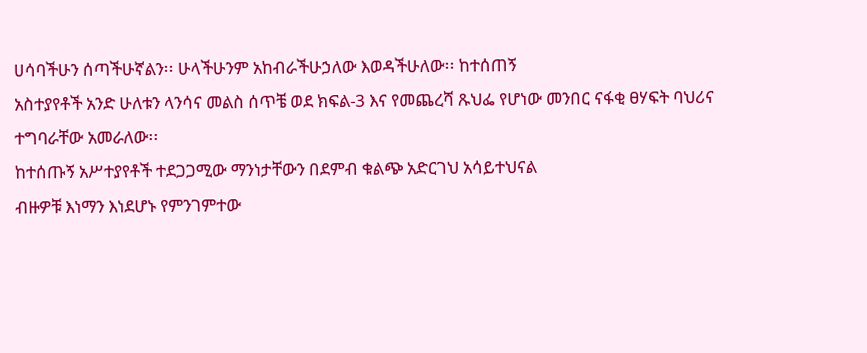ሀሳባችሁን ሰጣችሁኛልን፡፡ ሁላችሁንም አከብራችሁኃለው እወዳችሁለው፡፡ ከተሰጠኝ
አስተያየቶች አንድ ሁለቱን ላንሳና መልስ ሰጥቼ ወደ ክፍል-3 እና የመጨረሻ ጹህፌ የሆነው መንበር ናፋቂ ፀሃፍት ባህሪና
ተግባራቸው አመራለው፡፡
ከተሰጡኝ አሥተያየቶች ተደጋጋሚው ማንነታቸውን በደምብ ቁልጭ አድርገህ አሳይተህናል
ብዙዎቹ እነማን እነደሆኑ የምንገምተው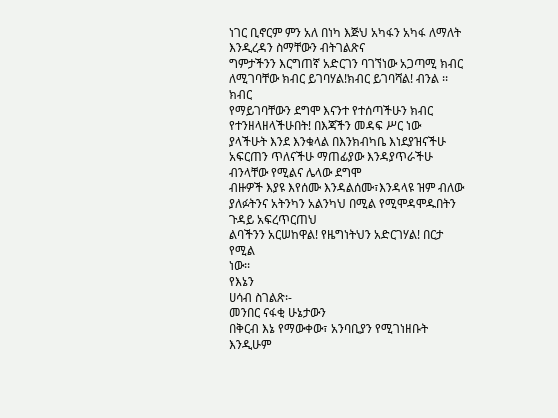ነገር ቢኖርም ምን አለ በነካ እጅህ አካፋን አካፋ ለማለት እንዲረዳን ስማቸውን ብትገልጽና
ግምታችንን እርግጠኛ አድርገን ባገኘነው አጋጣሚ ክብር ለሚገባቸው ክብር ይገባሃል!ክብር ይገባሻል! ብንል ፡፡ ክብር
የማይገባቸውን ደግሞ እናንተ የተሰጣችሁን ክብር የተንዘላዘላችሁበት! በእጃችን መዳፍ ሥር ነው
ያላችሁት እንደ እንቁላል በእንክብካቤ እነደያዝናችሁ አፍርጠን ጥለናችሁ ማጠፊያው እንዳያጥራችሁ ብንላቸው የሚልና ሌላው ደግሞ
ብዙዎች እያዩ እየሰሙ እንዳልሰሙ፣እንዳላዩ ዝም ብለው ያለፉትንና አትንካን አልንካህ በሚል የሚሞዳሞዱበትን ጉዳይ አፍረጥርጠህ
ልባችንን አርሠከዋል! የዜግነትህን አድርገሃል! በርታ የሚል
ነው፡፡
የእኔን
ሀሳብ ስገልጽ፡-
መንበር ናፋቂ ሁኔታውን
በቅርብ እኔ የማውቀው፣ አንባቢያን የሚገነዘቡት እንዲሁም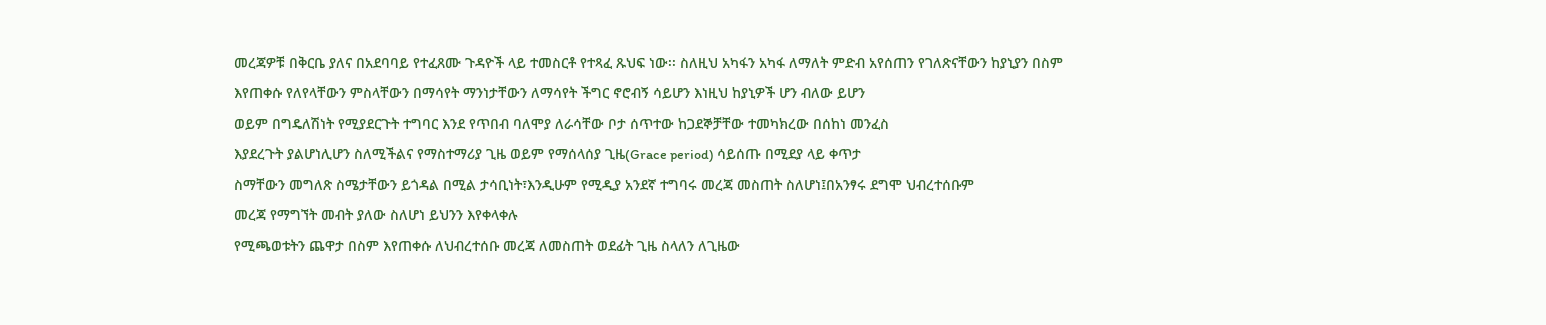መረጃዎቹ በቅርቤ ያለና በአደባባይ የተፈጸሙ ጉዳዮች ላይ ተመስርቶ የተጻፈ ጹህፍ ነው፡፡ ስለዚህ አካፋን አካፋ ለማለት ምድብ አየሰጠን የገለጽናቸውን ከያኒያን በስም
እየጠቀሱ የለየላቸውን ምስላቸውን በማሳየት ማንነታቸውን ለማሳየት ችግር ኖሮብኝ ሳይሆን እነዚህ ከያኒዎች ሆን ብለው ይሆን
ወይም በግዴለሽነት የሚያደርጉት ተግባር እንደ የጥበብ ባለሞያ ለራሳቸው ቦታ ሰጥተው ከጋደኞቻቸው ተመካክረው በሰከነ መንፈስ
እያደረጉት ያልሆነሊሆን ስለሚችልና የማስተማሪያ ጊዜ ወይም የማሰላሰያ ጊዜ(Grace period) ሳይሰጡ በሚደያ ላይ ቀጥታ
ስማቸውን መግለጽ ስሜታቸውን ይጎዳል በሚል ታሳቢነት፣እንዲሁም የሚዲያ አንደኛ ተግባሩ መረጃ መስጠት ስለሆነ፤በአንፃሩ ደግሞ ህብረተሰቡም
መረጃ የማግኘት መብት ያለው ስለሆነ ይህንን እየቀላቀሉ
የሚጫወቱትን ጨዋታ በስም እየጠቀሱ ለህብረተሰቡ መረጃ ለመስጠት ወደፊት ጊዜ ስላለን ለጊዜው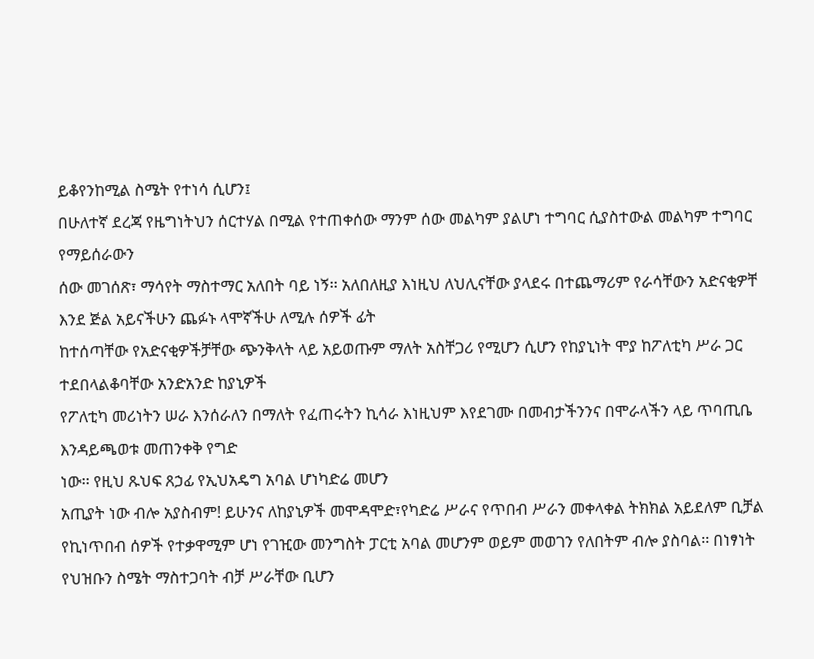ይቆየንከሚል ስሜት የተነሳ ሲሆን፤
በሁለተኛ ደረጃ የዜግነትህን ሰርተሃል በሚል የተጠቀሰው ማንም ሰው መልካም ያልሆነ ተግባር ሲያስተውል መልካም ተግባር የማይሰራውን
ሰው መገሰጽ፣ ማሳየት ማስተማር አለበት ባይ ነኝ፡፡ አለበለዚያ እነዚህ ለህሊናቸው ያላደሩ በተጨማሪም የራሳቸውን አድናቂዎቸ
እንደ ጅል አይናችሁን ጨፉኑ ላሞኛችሁ ለሚሉ ሰዎች ፊት
ከተሰጣቸው የአድናቂዎችቻቸው ጭንቅላት ላይ አይወጡም ማለት አስቸጋሪ የሚሆን ሲሆን የከያኒነት ሞያ ከፖለቲካ ሥራ ጋር ተደበላልቆባቸው አንድአንድ ከያኒዎች
የፖለቲካ መሪነትን ሠራ እንሰራለን በማለት የፈጠሩትን ኪሳራ እነዚህም እየደገሙ በመብታችንንና በሞራላችን ላይ ጥባጢቤ እንዳይጫወቱ መጠንቀቅ የግድ
ነው፡፡ የዚህ ጹህፍ ጸኃፊ የኢህአዴግ አባል ሆነካድሬ መሆን
አጢያት ነው ብሎ አያስብም! ይሁንና ለከያኒዎች መሞዳሞድ፣የካድሬ ሥራና የጥበብ ሥራን መቀላቀል ትክክል አይደለም ቢቻል
የኪነጥበብ ሰዎች የተቃዋሚም ሆነ የገዢው መንግስት ፓርቲ አባል መሆንም ወይም መወገን የለበትም ብሎ ያስባል፡፡ በነፃነት የህዝቡን ስሜት ማስተጋባት ብቻ ሥራቸው ቢሆን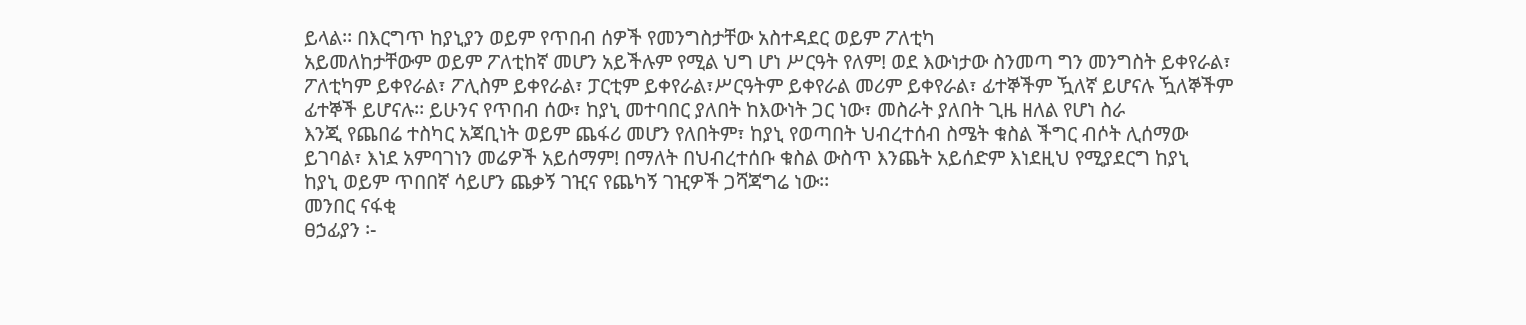ይላል፡፡ በእርግጥ ከያኒያን ወይም የጥበብ ሰዎች የመንግስታቸው አስተዳደር ወይም ፖለቲካ
አይመለከታቸውም ወይም ፖለቲከኛ መሆን አይችሉም የሚል ህግ ሆነ ሥርዓት የለም! ወደ እውነታው ስንመጣ ግን መንግስት ይቀየራል፣
ፖለቲካም ይቀየራል፣ ፖሊስም ይቀየራል፣ ፓርቲም ይቀየራል፣ሥርዓትም ይቀየራል መሪም ይቀየራል፣ ፊተኞችም ዃለኛ ይሆናሉ ዃለኞችም
ፊተኞች ይሆናሉ፡፡ ይሁንና የጥበብ ሰው፣ ከያኒ መተባበር ያለበት ከእውነት ጋር ነው፣ መስራት ያለበት ጊዜ ዘለል የሆነ ስራ
እንጂ የጨበሬ ተስካር አጃቢነት ወይም ጨፋሪ መሆን የለበትም፣ ከያኒ የወጣበት ህብረተሰብ ስሜት ቁስል ችግር ብሶት ሊሰማው
ይገባል፣ እነደ አምባገነን መሬዎች አይሰማም! በማለት በህብረተሰቡ ቁስል ውስጥ እንጨት አይሰድም እነደዚህ የሚያደርግ ከያኒ
ከያኒ ወይም ጥበበኛ ሳይሆን ጨቃኝ ገዢና የጨካኝ ገዢዎች ጋሻጃግሬ ነው፡፡
መንበር ናፋቂ
ፀኃፊያን ፡-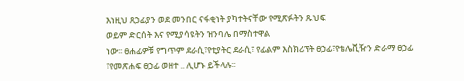እነዚህ ጸኃፊያን ወደ መንበር ናፋቂነት ያካተትናቸው የሚጽፉትን ጹህፍ
ወይም ድርሰት እና የሚያሳዩትን ዝንባሌ በማስተዋል
ነው፡፡ ፀሐፊዎቹ የግጥም ደራሲ፣የቲያትር ደራሲ፣ የፊልም እስክሪፕት ፀኃፊ፣የቴሌቪዥን ድራማ ፀኃፊ
፣የመጽሐፍ ፀኃፊ ወዘተ .. ሊሆኑ ይችላሉ፡፡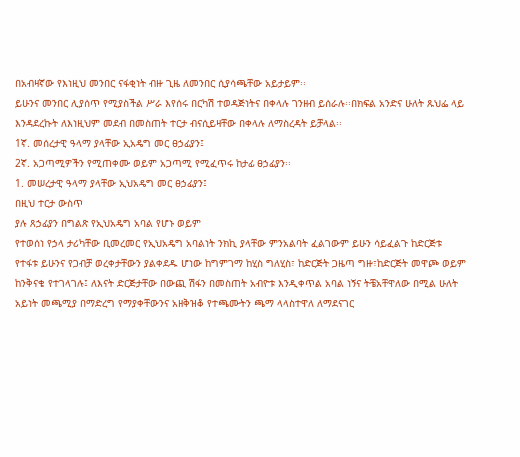በአብዛኛው የእነዚህ መንበር ናፋቂነት ብዙ ጊዜ ለመንበር ሲያሳጫቸው አይታይም፡፡
ይሁንና መንበር ሊያሰጥ የሚያስችል ሥራ እየሰሩ በርካሽ ተወዳጅነትና በቀላሉ ገንዘብ ይሰራሉ፡፡በክፍል አንድና ሁለት ጹህፌ ላይ
እንዳደረኩት ለእነዚህም መደብ በመስጠት ተርታ ብናሲይዛቸው በቀላሉ ለማስረዳት ይቻላል፡፡
1ኛ. መሰረታዊ ዓላማ ያላቸው ኢአዴግ መር ፀኃፊያን፤
2ኛ. አጋጣሚዎችን የሚጠቀሙ ወይም አጋጣሚ የሚፈጥሩ ከታፊ ፀኃፊያን፡፡
1. መሠረታዊ ዓላማ ያላቸው ኢህአዴግ መር ፀኃፊያን፤
በዚህ ተርታ ውስጥ
ያሉ ጸኃፊያን በግልጽ የኢህአዴግ አባል የሆኑ ወይም
የተወሰነ የኃላ ታሪካቸው ቢመረመር የኢህአዴግ አባልነት ንክኪ ያላቸው ምንአልባት ፈልገውም ይሁን ሳይፈልጉ ከድርጅቱ
የተፋቱ ይሁንና የጋብቻ ወረቀታቸውን ያልቀደዱ ሆነው ከግምገማ ከሂስ ግለሂስ፣ ከድርጅት ጋዜጣ ግዙ፣ከድርጅት መዋጮ ወይም
ከንቅናቄ የተገላገሉ፤ ለእናት ድርጅታቸው በውጪ ሽፋን በመስጠት አብዮቱ እንዲቀጥል አባል ነኝና ትቼአቸዋለው በሚል ሁለት
አይነት መጫሚያ በማድረግ የማያቀቸውንና አዘቅዝቆ የተጫሙትን ጫማ ላላስተዋለ ለማደናገር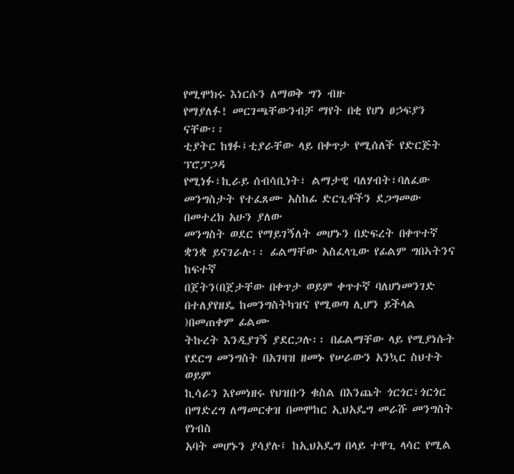የሚሞክሩ እነርሱን ለማወቅ ግን ብዙ
የማያለፉ! መርገጫቸውንብቻ ማየት በቂ የሆነ ፀኃፍያን
ናቸው፡፡
ቲያትር ከፃፉ፤ቲያራቸው ላይ በቀጥታ የሚሰለች የድርጅት ፕሮፓጋዳ
የሚነፉ፣ኪራይ ሰብሳቢነት፣ ልማታዊ ባለሃብት፣ባለፈው መንግስታት የተፈጸሙ አስከፊ ድርጊቶችን ደጋግመው በመተረክ አሁን ያለው
መንግስት ወደር የማይገኝለት መሆኑን በድፍረት በቀጥተኛ ቋንቋ ይናገራሉ፡፡ ፊልማቸው አስፈላጊው የፊልም ግበኣትንና ከፍተኛ
በጀትን(በጀታቸው በቀጥታ ወይም ቀጥተኛ ባለሆነመንገድ በተለያየዘዴ ከመንግስትካዝና የሚወጣ ሊሆን ይችላል )በመጠቀም ፊልሙ
ትኩረት እንዲያገኝ ያደርጋሉ፡፡ በፊልማቸው ላይ የሚያነሱት የደርግ መንግስት በአገዛዝ ዘመኑ የሠራውን አንኳር ስህተት ወይም
ኪሳራን እየመነዘሩ የህዝቡን ቁስል በእንጨት ጎርጎር፣ጎርጎር በማድረግ ለማመርቀዝ በመሞከር ኢህአዴግ መራሹ መንግስት የነብስ
አባት መሆኑን ያሳያሉ፤ ከኢህአዴግ በላይ ተዋጊ ላሳር የሚል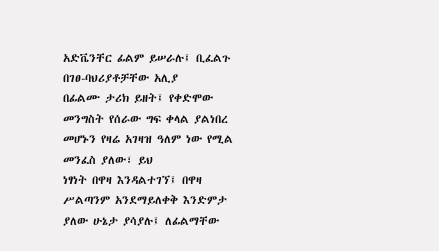አድቬንቸር ፊልም ይሠራሉ፤ ቢፈልጉ በገፀ-ባህሪያቶቻቸው አሊያ
በፊልሙ ታሪክ ይዘት፤ የቀድሞው መንግስት የሰራው ግፍ ቀላል ያልነበረ መሆኑን የዛሬ አገዛዝ ዓለም ነው የሚል መንፈስ ያለው፣ ይህ
ነፃነት በዋዛ እንዳልተገኘ፤ በዋዛ ሥልጣንም አንደማይለቀቅ እንድምታ ያለው ሁኔታ ያሳያሉ፤ ለፊልማቸው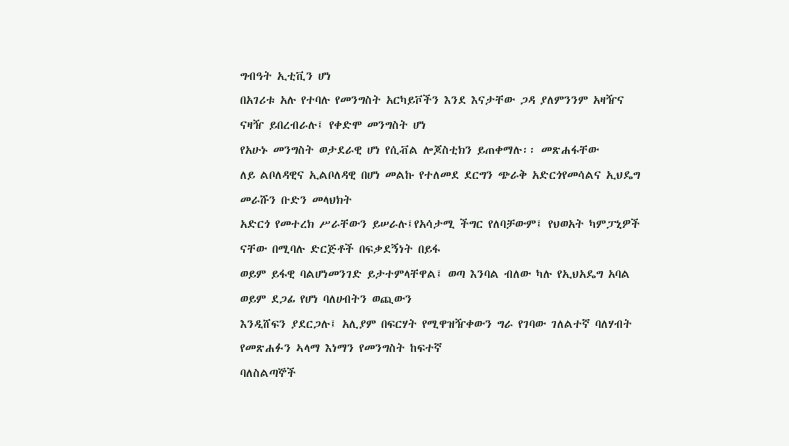ግብዓት ኢቲቪን ሆነ
በአገሪቱ አሉ የተባሉ የመንግስት አርካይቮችን እንደ እናታቸው ጋዳ ያለምንንም አዛዥና ናዛዥ ይበረብራሉ፤ የቀድሞ መንግስት ሆነ
የአሁኑ መንግስት ወታደራዊ ሆነ የሲቭል ሎጆስቲክን ይጠቀማሉ፡፡ መጽሐፋቸው
ለይ ልቦለዳዊና ኢልቦለዳዊ በሆነ መልኩ የተለመደ ደርግን ጭራቅ አድርጎየመሳልና ኢህዴግ መራሹን ቡድን መላህክት
አድርጎ የመተረክ ሥራቸውን ይሠራሉ፤የአሳታሚ ችግር የለባቻውም፤ የህወአት ካምፓኒዎች ናቸው በሚባሉ ድርጅቶች በፍቃደኝነት በይፋ
ወይም ይፋዊ ባልሆነመንገድ ይታተምላቸዋል፤ ወጣ እንባል ብለው ካሉ የኢህአዴግ አባል ወይም ደጋፊ የሆነ ባለሀብትን ወጪውን
እንዲሸፍን ያደርጋሉ፤ አሊያም በፍርሃት የሚዋዝዥቀውን ግራ የገባው ገለልተኛ ባለሃብት የመጽሐፉን ኣላማ እነማን የመንግስት ከፍተኛ
ባለስልጣኞች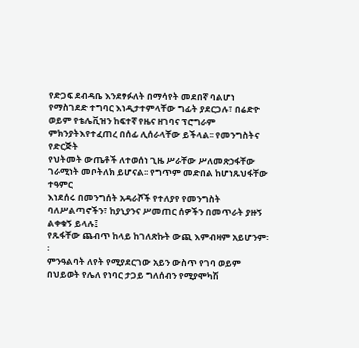የድጋፍ ደብዳቤ እንደፃፉለት በማሳየት መደበኛ ባልሆነ የማስገደድ ተግባር እነዲታተምላቸው ግፊት ያደርጋሉ፣ በሬድዮ
ወይም የቴሌቪዝን ከፍተኛ የዜና ዘገባና ፕሮግራም ምክንያትእየተፈጠረ በሰፊ ሊሰራላቸው ይችላል፡፡ የመንግስትና የድርጅት
የህትመት ውጤቶች ለተወሰነ ጊዜ ሥራቸው ሥለመጽኃፋቸው ገራሚነት መቦትለክ ይሆናል፡፡ የግጥም መድበል ከሆነጹህፋቸው ተዓምር
እነደሰሩ በመንግሰት አዳራሾች የተለያየ የመንግስት ባለሥልጣኖችን፣ ከያኒያንና ሥመጠር ሰዎችን በመጥራት ያዙኝ ልቀቁኝ ይላሉ፤
የጹፋቸው ጨብጥ ከላይ ከገለጽኩት ውጪ እምብዛም አይሆንም፡፡
ምንዓልባት ለየት የሚያደርገው አይን ውስጥ የገባ ወይም በህይወት የሌለ የነባር ታጋይ ግለሰብን የሚያሞካሽ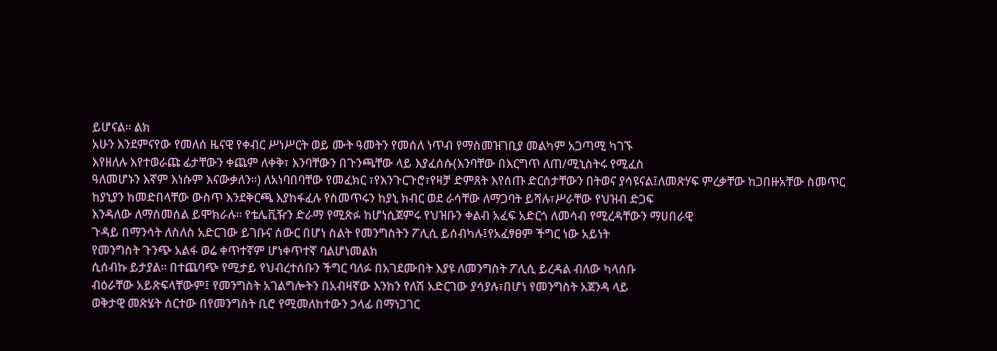ይሆናል፡፡ ልክ
አሁን እንደምናየው የመለሰ ዜናዊ የቀብር ሥነሥርት ወይ ሙት ዓመትን የመሰለ ነጥብ የማስመዝገቢያ መልካም አጋጣሚ ካገኙ
እየዘለሉ እየተወራጩ ፊታቸውን ቀጨም ለቀቅ፣ እንባቸውን በጉንጫቸው ላይ እያፈሰሱ(እንባቸው በእርግጥ ለጠ/ሚኒስትሩ የሚፈስ
ዓለመሆኑን እኛም እነሱም እናውቃለን፡፡) ለአነባበባቸው የመፈክር ፣የእንጉርጉሮ፣የዛቻ ድምጸት እየሰጡ ድርሰታቸውን በትወና ያሳዩናል፤ለመጽሃፍ ምረቃቸው ከጋበዙአቸው ስመጥር
ከያኒያን ከመድበላቸው ውስጥ እንደቅርጫ እያከፋፈሉ የስመጥሩን ከያኒ ክብር ወደ ራሳቸው ለማጋባት ይሻሉ፣ሥራቸው የህዝብ ድጋፍ
እንዳለው ለማስመሰል ይሞክራሉ፡፡ የቴሌቪዥን ድራማ የሚጽፉ ከሆነሲጀምሩ የህዝቡን ቀልብ አፈፍ አድርጎ ለመሳብ የሚረዳቸውን ማሀበራዊ
ጉዳይ በማንሳት ለስለስ አድርገው ይገቡና ሰውር በሆነ ስልት የመንግስትን ፖሊሲ ይሰብካሉ፤የአፈፃፀም ችግር ነው አይነት
የመንግስት ጉንጭ አልፋ ወሬ ቀጥተኛም ሆነቀጥተኛ ባልሆነመልክ
ሲሰብኩ ይታያል፡፡ በተጨባጭ የሚታይ የህብረተሰቡን ችግር ባለፉ በአገደሙበት እያዩ ለመንግስት ፖሊሲ ይረዳል ብለው ካላሰቡ
ብዕራቸው አይጽፍላቸውም፤ የመንግስት አገልግሎትን በአብዛኛው እንከን የለሽ አድርገው ያሳያሉ፣በሆነ የመንግስት አጀንዳ ላይ
ወቅታዊ መጽሄት ሰርተው በየመንግስት ቢሮ የሚመለከተውን ኃላፊ በማነጋገር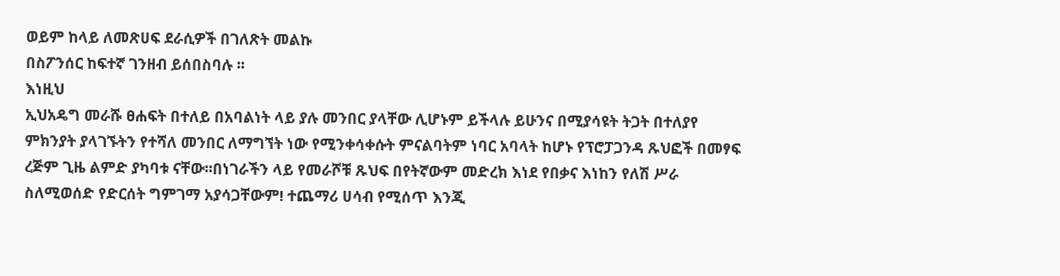ወይም ከላይ ለመጽሀፍ ደራሲዎች በገለጽት መልኩ
በስፖንሰር ከፍተኛ ገንዘብ ይሰበስባሉ ፡፡
እነዚህ
ኢህአዴግ መራሹ ፀሐፍት በተለይ በአባልነት ላይ ያሉ መንበር ያላቸው ሊሆኑም ይችላሉ ይሁንና በሚያሳዩት ትጋት በተለያየ
ምክንያት ያላገኙትን የተሻለ መንበር ለማግኘት ነው የሚንቀሳቀሱት ምናልባትም ነባር አባላት ከሆኑ የፕሮፓጋንዳ ጹህፎች በመፃፍ
ረጅም ጊዜ ልምድ ያካባቱ ናቸው፡፡በነገራችን ላይ የመራሾቹ ጹህፍ በየትኛውም መድረክ እነደ የበቃና እነከን የለሽ ሥራ
ስለሚወሰድ የድርሰት ግምገማ አያሳጋቸውም! ተጨማሪ ሀሳብ የሚሰጥ እንጂ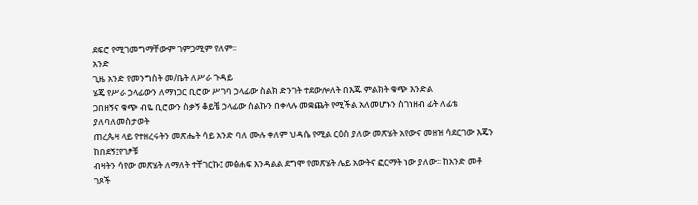ደፍሮ የሚገመግማቸውም ገምጋሚም የለም፡፡
አንድ
ጊዜ አንድ የመንግስት መ/ቤት ለሥራ ጉዳይ
ሄጄ የሥራ ኃላፊውን ለማነጋር ቢሮው ሥገባ ኃላፊው ስልክ ድንገት ተደውሎለት በእጁ ምልክት ቁጭ እንድል
ጋበዘኝና ቁጭ ብዬ ቢሮውን ስቃኝ ቆይቼ ኃላፊው ስልኩን በቀላሉ መቋጨት የሚችል አለመሆኑን ስገነዘብ ፊት ለፊቴ ያለባለመስታወት
ጠረጴዛ ላይ የተዘረሩትን መጽሔት ሳይ አንድ ባለ ሙሉ ቀለም ህዳሴ የሚል ርዕስ ያለው መጽሄት አየውና መዘዝ ሳደርገው እጄን ከበደኝ፤የገፆቹ
ብዛትን ሳየው መጽሄት ለማለት ተቸገርኩ፤ መፅሐፍ እንዳልል ደግሞ የመጽሄት ሌይ አውትና ፎርማት ነው ያለው፡፡ ከአንድ መቶ ገጾች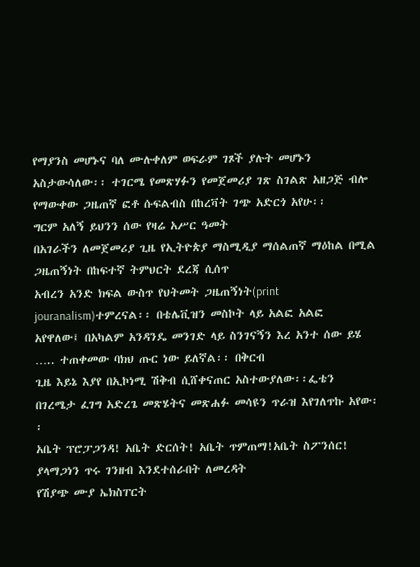የማያንስ መሆኑና ባለ ሙሉቀለም ወፍራም ገጾች ያሉት መሆኑን
አስታውሳለው፡፡ ተገርሜ የመጽሃፉን የመጀመሪያ ገጽ ስገልጽ አዘጋጅ ብሎ የማውቀው ጋዜጠኛ ፎቶ ሱፍልብስ በከረቫት ገጭ አድርጎ አየሁ፡፡
ግርም አለኝ ይህንን ሰው የዛሬ አሥር ዓመት
በአገራችን ለመጀመሪያ ጊዜ የኢትዮጵያ ማስሚዲያ ማሰልጠኛ ማዕከል በሚል ጋዜጠኝነት በከፍተኛ ትምህርት ደረጃ ሲሰጥ
አብረን አንድ ክፍል ውስጥ የህትመት ጋዜጠኝነት(print jouranalism)ተምረናል፡፡ በቴሌቪዝን መስኮት ላይ አልፎ አልፎ
አየዋለው፤ በአካልም አንዳንዴ መንገድ ላይ ስንገናኝን እረ አንተ ሰው ይሄ ….. ተጠቀመው ባክህ ጡር ነው ይለኛል፡፡ በቅርብ
ጊዜ እይኔ እያየ በኢኮነሚ ሽቅብ ሲሸቀናጠር አስተውያለው፡፡ፌቴን
በገረሜታ ፈገግ አድረጌ መጽሄትና መጽሐፉ መሳዩን ጥራዝ እየገለጥኩ አየው፡፡
አቤት ፕሮፓጋንዳ! አቤት ድርሰት! አቤት ጥምጠማ!አቤት ስፖንሰር! ያላማጋነን ጥሩ ገንዘብ እንደተሰራበት ለመረዳት
የሽያጭ ሙያ ኤክስፐርት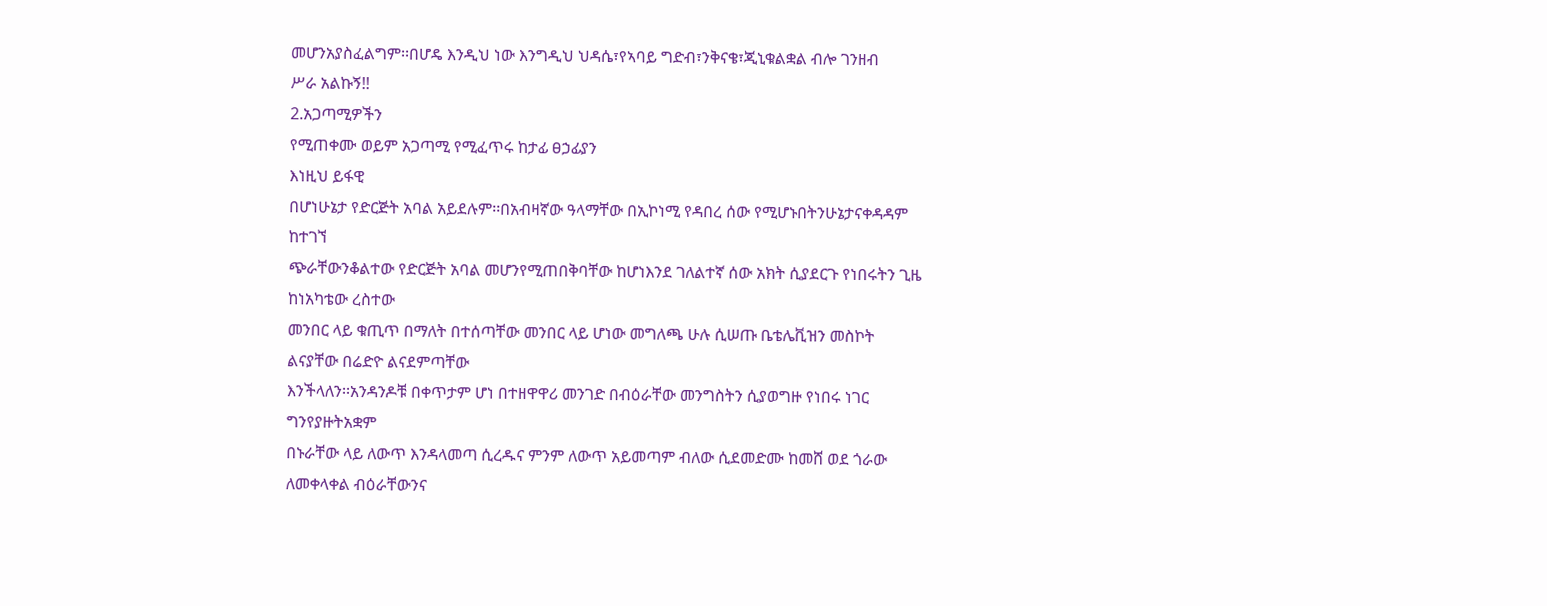መሆንአያስፈልግም፡፡በሆዴ እንዲህ ነው እንግዲህ ህዳሴ፣የኣባይ ግድብ፣ንቅናቄ፣ጂኒቁልቋል ብሎ ገንዘብ
ሥራ አልኩኝ!!
2.አጋጣሚዎችን
የሚጠቀሙ ወይም አጋጣሚ የሚፈጥሩ ከታፊ ፀኃፊያን
እነዚህ ይፋዊ
በሆነሁኔታ የድርጅት አባል አይደሉም፡፡በአብዛኛው ዓላማቸው በኢኮነሚ የዳበረ ሰው የሚሆኑበትንሁኔታናቀዳዳም ከተገኘ
ጭራቸውንቆልተው የድርጅት አባል መሆንየሚጠበቅባቸው ከሆነእንደ ገለልተኛ ሰው አክት ሲያደርጉ የነበሩትን ጊዜ ከነአካቴው ረስተው
መንበር ላይ ቁጢጥ በማለት በተሰጣቸው መንበር ላይ ሆነው መግለጫ ሁሉ ሲሠጡ ቤቴሌቪዝን መስኮት ልናያቸው በሬድዮ ልናደምጣቸው
እንችላለን፡፡አንዳንዶቹ በቀጥታም ሆነ በተዘዋዋሪ መንገድ በብዕራቸው መንግስትን ሲያወግዙ የነበሩ ነገር ግንየያዙትአቋም
በኑራቸው ላይ ለውጥ እንዳላመጣ ሲረዱና ምንም ለውጥ አይመጣም ብለው ሲደመድሙ ከመሸ ወደ ጎራው ለመቀላቀል ብዕራቸውንና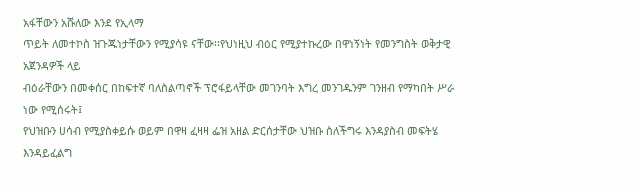አፋቸውን አሹለው እንደ የኢላማ
ጥይት ለመተኮስ ዝጉጁነታቸውን የሚያሳዩ ናቸው፡፡የህነዚህ ብዕር የሚያተኩረው በዋነኝነት የመንግስት ወቅታዊ አጀንዳዎች ላይ
ብዕራቸውን በመቀሰር በከፍተኛ ባለስልጣኖች ፕሮፋይላቸው መገንባት እግረ መንገዱንም ገንዘብ የማካበት ሥራ ነው የሚሰሩት፤
የህዝቡን ሀሳብ የሚያስቀይሱ ወይም በዋዛ ፈዛዛ ፌዝ አዘል ድርሰታቸው ህዝቡ ስለችግሩ እንዳያስብ መፍትሄ እንዳይፈልግ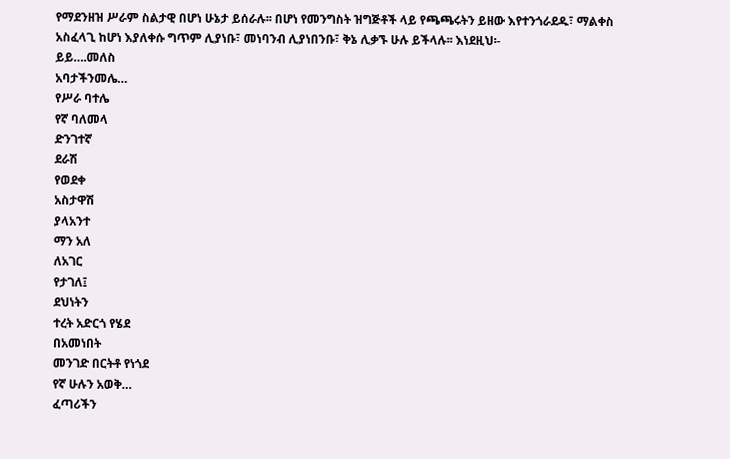የማደንዘዝ ሥራም ስልታዊ በሆነ ሁኔታ ይሰራሉ፡፡ በሆነ የመንግስት ዝግጅቶች ላይ የጫጫሩትን ይዘው እየተንጎራደዱ፣ ማልቀስ
አስፈላጊ ከሆነ እያለቀሱ ግጥም ሊያነቡ፣ መነባንብ ሊያነበንቡ፣ ቅኔ ሊቃኙ ሁሉ ይችላሉ፡፡ እነደዚህ፡-
ይይ….መለስ
አባታችንመሌ…
የሥራ ባተሌ
የኛ ባለመላ
ድንገተኛ
ደራሽ
የወደቀ
አስታዋሽ
ያላአንተ
ማን አለ
ለአገር
የታገለ፤
ደህነትን
ተረት አድርጎ የሄደ
በአመነበት
መንገድ በርትቶ የነጎደ
የኛ ሁሉን አወቅ…
ፈጣሪችን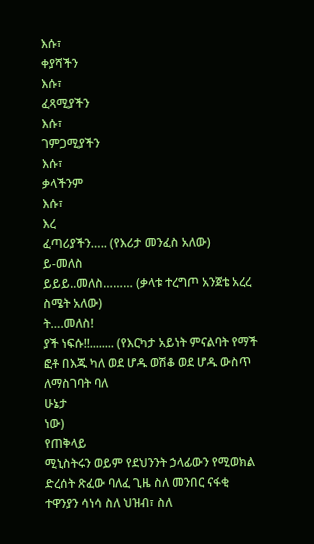እሱ፣
ቀያሻችን
እሱ፣
ፈጻሚያችን
እሱ፣
ገምጋሚያችን
እሱ፣
ቃላችንም
እሱ፣
እረ
ፈጣሪያችን….. (የእሪታ መንፈስ አለው)
ይ-መለስ
ይይይ..መለስ……… (ቃላቱ ተረግጦ አንጀቴ አረረ ስሜት አለው)
ት….መለስ!
ያች ነፍሱ!!........ (የእርካታ አይነት ምናልባት የማች
ፎቶ በእጁ ካለ ወደ ሆዱ ወሽቆ ወደ ሆዱ ውስጥ ለማስገባት ባለ
ሁኔታ
ነው)
የጠቅላይ
ሚኒስትሩን ወይም የደህንንት ኃላፊውን የሚወክል ድረሰት ጽፈው ባለፈ ጊዜ ስለ መንበር ናፋቂ ተዋንያን ሳነሳ ስለ ህዝብ፣ ስለ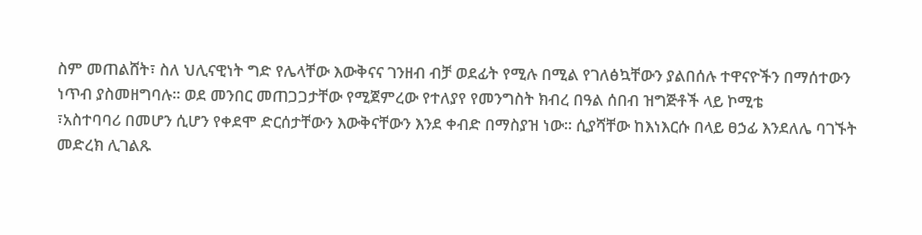ስም መጠልሸት፣ ስለ ህሊናዊነት ግድ የሌላቸው እውቅናና ገንዘብ ብቻ ወደፊት የሚሉ በሚል የገለፅኳቸውን ያልበሰሉ ተዋናዮችን በማሰተውን
ነጥብ ያስመዘግባሉ፡፡ ወደ መንበር መጠጋጋታቸው የሚጀምረው የተለያየ የመንግስት ክብረ በዓል ሰበብ ዝግጅቶች ላይ ኮሚቴ
፣አስተባባሪ በመሆን ሲሆን የቀደሞ ድርሰታቸውን እውቅናቸውን እንደ ቀብድ በማስያዝ ነው፡፡ ሲያሻቸው ከእነእርሱ በላይ ፀኃፊ እንደለሌ ባገኙት
መድረክ ሊገልጹ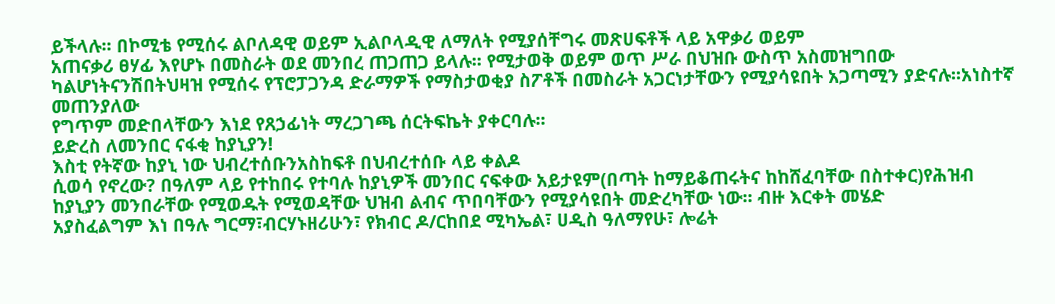ይችላሉ፡፡ በኮሚቴ የሚሰሩ ልቦለዳዊ ወይም ኢልቦላዲዊ ለማለት የሚያሰቸግሩ መጽሀፍቶች ላይ አዋቃሪ ወይም
አጠናቃሪ ፀሃፊ እየሆኑ በመስራት ወደ መንበረ ጠጋጠጋ ይላሉ፡፡ የሚታወቅ ወይም ወጥ ሥራ በህዝቡ ውስጥ አስመዝግበው
ካልሆነትናንሽበትህዛዝ የሚሰሩ የፕሮፓጋንዳ ድራማዎች የማስታወቂያ ስፖቶች በመስራት አጋርነታቸውን የሚያሳዩበት አጋጣሚን ያድናሉ፡፡አነስተኛ መጠንያለው
የግጥም መድበላቸውን እነደ የጸኃፊነት ማረጋገጫ ሰርትፍኬት ያቀርባሉ፡፡
ይድረስ ለመንበር ናፋቂ ከያኒያን!
እስቲ የትኛው ከያኒ ነው ህብረተሰቡንአስከፍቶ በህብረተሰቡ ላይ ቀልዶ
ሲወሳ የኖረው? በዓለም ላይ የተከበሩ የተባሉ ከያኒዎች መንበር ናፍቀው አይታዩም(በጣት ከማይቆጠሩትና ከከሸፈባቸው በስተቀር)የሕዝብ
ከያኒያን መንበራቸው የሚወዱት የሚወዳቸው ህዝብ ልብና ጥበባቸውን የሚያሳዩበት መድረካቸው ነው፡፡ ብዙ እርቀት መሄድ
አያስፈልግም እነ በዓሉ ግርማ፣ብርሃኑዘሪሁን፣ የክብር ዶ/ርከበደ ሚካኤል፣ ሀዲስ ዓለማየሁ፣ ሎሬት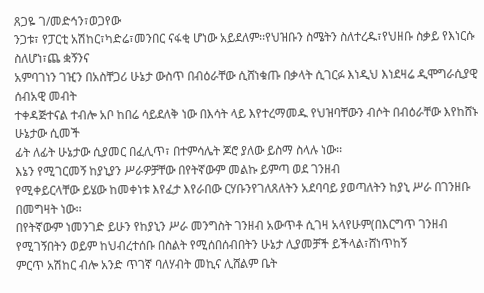ጸጋዬ ገ/መድኅን፣ወጋየው
ንጋቱ፣ የፓርቲ አሽከር፣ካድሬ፣መንበር ናፋቂ ሆነው አይደለም፡፡የህዝቡን ስሜትን ስለተረዱ፣የህዘቡ ስቃይ የእነርሱ ስለሆነ፣ጨ ቋኝንና
አምባገነን ገዢን በአስቸጋሪ ሁኔታ ውስጥ በብዕራቸው ሲሸነቁጡ በቃላት ሲገርፉ እነዲህ እነደዛሬ ዲሞግራሲያዊ ሰብአዊ መብት
ተቀዳጅተናል ተብሎ አቦ ከበሬ ሳይደለቅ ነው በእሳት ላይ እየተረማመዱ የህዝባቸውን ብሶት በብዕራቸው እየከሸኑ ሁኔታው ሲመች
ፊት ለፊት ሁኔታው ሲያመር በፈሊጥ፣ በተምሳሌት ጆሮ ያለው ይስማ ስላሉ ነው፡፡
እኔን የሚገርመኝ ከያኒያን ሥራዎቻቸው በየትኛውም መልኩ ይምጣ ወደ ገንዘብ
የሚቀይርላቸው ይሄው ከመቀነቱ እየፈታ እየራበው ርሃቡንየገለጸለትን አደባባይ ያወጣለትን ከያኒ ሥራ በገንዘቡ በመግዛት ነው፡፡
በየትኛውም ነመንገድ ይሁን የከያኒን ሥራ መንግስት ገንዘብ አውጥቶ ሲገዛ አላየሁም(በእርግጥ ገንዘብ የሚገኝበትን ወይም ከህብረተሰቡ በስልት የሚሰበሰብበትን ሁኔታ ሊያመቻች ይችላል፣ሸነጥከኝ
ምርጥ አሽከር ብሎ አንድ ጥገኛ ባለሃብት መኪና ሊሸልም ቤት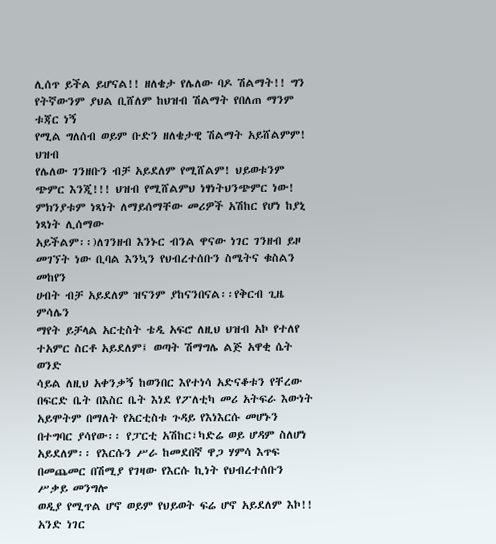ሊሰጥ ይችል ይሆናል!! ዘለቄታ የሌለው ባዶ ሽልማት!! ግን የትኛውንም ያህል ቢሸለም ከህዝብ ሽልማት የበለጠ ማንም ቱጃር ነኝ
የሚል ግለሰብ ወይም ቡድን ዘለቄታዊ ሽልማት አይሸልምም! ህዝብ
የሌለው ገንዘቡን ብቻ አይደለም የሚሸልም! ህይወቱንም ጭምር እንጂ!!! ህዝብ የሚሸልምህ ነፃነትህንጭምር ነው! ምክንያቱም ነጻነት ለማይሰማቸው መሪዎች አሽከር የሆነ ከያኒ ነጻነት ሊሰማው
አይችልም፡፡)ለገንዘብ እንኑር ብንል ዋናው ነገር ገንዘብ ይዞ መገኘት ነው ቢባል እንኳን የህብረተሰቡን ስሜትና ቁስልን መከየን
ሀብት ብቻ አይደለም ዝናንም ያከናንበናል፡፡የቅርብ ጊዜ ምሳሌን
ማየት ይቻላል አርቲስት ቴዲ አፍሮ ለዚህ ህዝብ አኮ የተለየ ተአምር ስርቶ አይደለም፤ ወጣት ሽማግሌ ልጅ አዋቂ ሴት ወንድ
ሳይል ለዚህ አቀንቃኝ ከወንበር እየተነሳ አድናቆቱን የቸረው በፍርድ ቤት በእስር ቤት እነደ የፖለቲካ መሪ አትፍራ እውነት
አይሞትም በማለት የአርቲስቱ ጉዳይ የእነእርሱ መሆኑን በተግባር ያሳየው፡፡ የፓርቲ አሽከር፣ካድሬ ወይ ሆዳም ስለሆነ
አይደለም፡፡ የእርሱን ሥራ ከመደበኛ ዋጋ ሃምሳ እጥፍ በመጨመር በሽሚያ የገዛው የእርሱ ኪነት የህብረተሰቡን ሥቃይ መንግሎ
ወዲያ የሚጥል ሆኖ ወይም የህይወት ፍሬ ሆኖ አይደለም እኮ!! አንድ ነገር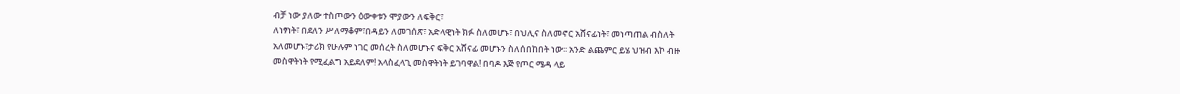ብቻ ነው ያለው ተስጦውን ዕውቀቱን ሞያውን ለፍቅር፣
ለነፃነት፣ በደለን ሥለማቆም፣በዳይን ለመገሰጽ፣ አድላዊነት ክፉ ስለመሆኑ፣ በህሊና ስለመኖር አሸናፊነት፣ መነጣጠል ብስለት
አለመሆኑ፣ታሪክ የሁሉም ነገር መሰረት ስለመሆኑና ፍቅር አሸናፊ መሆኑን ስለሰበከበት ነው፡፡ አንድ ልጨምር ይሄ ህዝብ እኮ ብዙ
መስዋትነት የሚፈልግ አይደለም! አላስፈላጊ መስዋትነት ይገባዋል! በባዶ እጅ የጦር ሜዳ ላይ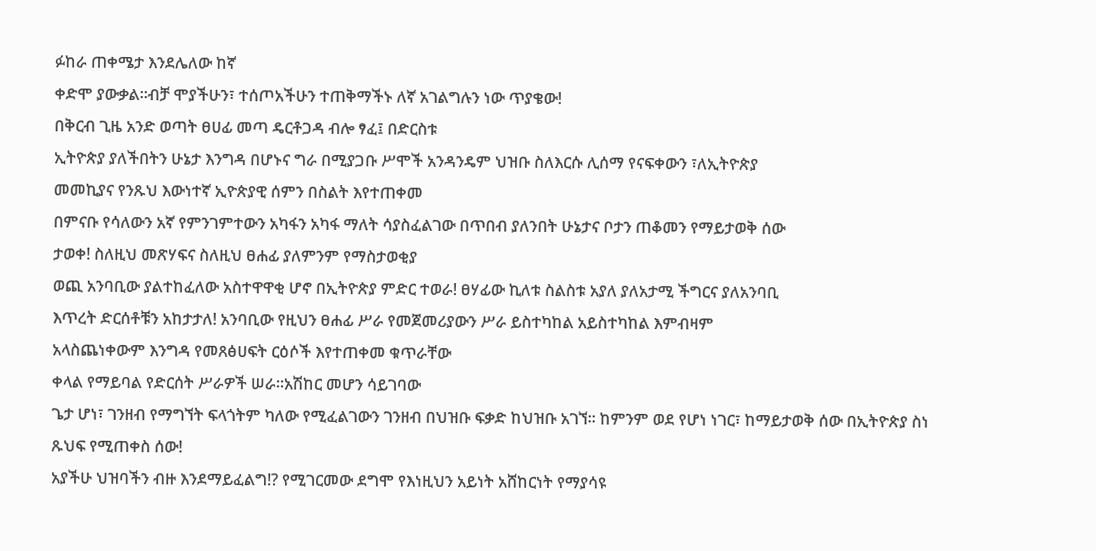ፉከራ ጠቀሜታ እንደሌለው ከኛ
ቀድሞ ያውቃል፡፡ብቻ ሞያችሁን፣ ተሰጦአችሁን ተጠቅማችኑ ለኛ አገልግሉን ነው ጥያቄው!
በቅርብ ጊዜ አንድ ወጣት ፀሀፊ መጣ ዴርቶጋዳ ብሎ ፃፈ፤ በድርስቱ
ኢትዮጵያ ያለችበትን ሁኔታ እንግዳ በሆኑና ግራ በሚያጋቡ ሥሞች አንዳንዴም ህዝቡ ስለእርሱ ሊሰማ የናፍቀውን ፣ለኢትዮጵያ
መመኪያና የንጹህ እውነተኛ ኢዮጵያዊ ሰምን በስልት እየተጠቀመ
በምናቡ የሳለውን አኛ የምንገምተውን አካፋን አካፋ ማለት ሳያስፈልገው በጥበብ ያለንበት ሁኔታና ቦታን ጠቆመን የማይታወቅ ሰው
ታወቀ! ስለዚህ መጽሃፍና ስለዚህ ፀሐፊ ያለምንም የማስታወቂያ
ወጪ አንባቢው ያልተከፈለው አስተዋዋቂ ሆኖ በኢትዮጵያ ምድር ተወራ! ፀሃፊው ኪለቱ ስልስቱ አያለ ያለአታሚ ችግርና ያለአንባቢ
እጥረት ድርሰቶቹን አከታታለ! አንባቢው የዚህን ፀሐፊ ሥራ የመጀመሪያውን ሥራ ይስተካከል አይስተካከል እምብዛም
አላስጨነቀውም እንግዳ የመጸፅሀፍት ርዕሶች እየተጠቀመ ቁጥራቸው
ቀላል የማይባል የድርሰት ሥራዎች ሠራ፡፡አሽከር መሆን ሳይገባው
ጌታ ሆነ፣ ገንዘብ የማግኘት ፍላጎትም ካለው የሚፈልገውን ገንዘብ በህዝቡ ፍቃድ ከህዝቡ አገኘ፡፡ ከምንም ወደ የሆነ ነገር፣ ከማይታወቅ ሰው በኢትዮጵያ ስነ ጹህፍ የሚጠቀስ ሰው!
አያችሁ ህዝባችን ብዙ እንደማይፈልግ!? የሚገርመው ደግሞ የእነዚህን አይነት አሸከርነት የማያሳዩ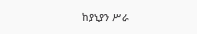ከያኒያን ሥራ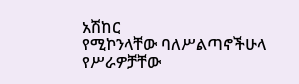አሽከር
የሚኮንላቸው ባለሥልጣኖችሁላ የሥራዎቻቸው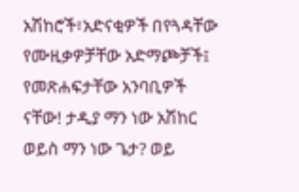አሽከሮች፣አድናቂዎች በየጓዳቸው የሙዚቃዎቻቸው አድማጮቻች፤ የመጽሐፍታቸው አንባቢዎች
ናቸው! ታዲያ ማን ነው አሽከር ወይስ ማን ነው ጌታ? ወይ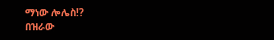ማነው ሎሌስ!?
በዝራው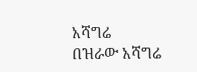አሻግሬ
በዝራው አሻግሬ